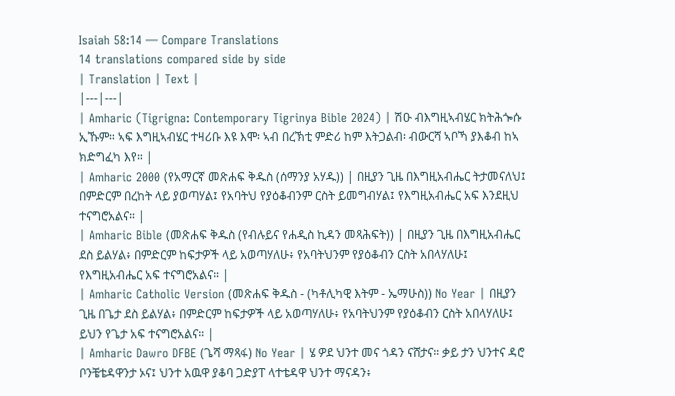Isaiah 58:14 — Compare Translations
14 translations compared side by side
| Translation | Text |
|---|---|
| Amharic (Tigrigna: Contemporary Tigrinya Bible 2024) | ሽዑ ብእግዚኣብሄር ክትሕጐሱ ኢኹም። ኣፍ እግዚኣብሄር ተዛሪቡ እዩ እሞ፡ ኣብ በረኽቲ ምድሪ ከም እትጋልብ፡ ብውርሻ ኣቦኻ ያእቆብ ከኣ ክድግፈካ እየ። |
| Amharic 2000 (የአማርኛ መጽሐፍ ቅዱስ (ሰማንያ አሃዱ)) | በዚያን ጊዜ በእግዚአብሔር ትታመናለህ፤ በምድርም በረከት ላይ ያወጣሃል፤ የአባትህ የያዕቆብንም ርስት ይመግብሃል፤ የእግዚአብሔር አፍ እንደዚህ ተናግሮአልና። |
| Amharic Bible (መጽሐፍ ቅዱስ (የብሉይና የሐዲስ ኪዳን መጻሕፍት)) | በዚያን ጊዜ በእግዚአብሔር ደስ ይልሃል፥ በምድርም ከፍታዎች ላይ አወጣሃለሁ፥ የአባትህንም የያዕቆብን ርስት አበላሃለሁ፤ የእግዚአብሔር አፍ ተናግሮአልና። |
| Amharic Catholic Version (መጽሐፍ ቅዱስ - (ካቶሊካዊ እትም - ኤማሁስ)) No Year | በዚያን ጊዜ በጌታ ደስ ይልሃል፥ በምድርም ከፍታዎች ላይ አወጣሃለሁ፥ የአባትህንም የያዕቆብን ርስት አበላሃለሁ፤ ይህን የጌታ አፍ ተናግሮአልና። |
| Amharic Dawro DFBE (ጌሻ ማጻፋ) No Year | ሄ ዎደ ህንተ መና ጎዳን ናሸታና። ቃይ ታን ህንተና ዳሮ ቦንቼቴዳዋንታ ኦና፤ ህንተ አዉዋ ያቆባ ጋድያፐ ላተቴዳዋ ህንተ ማናዳን፥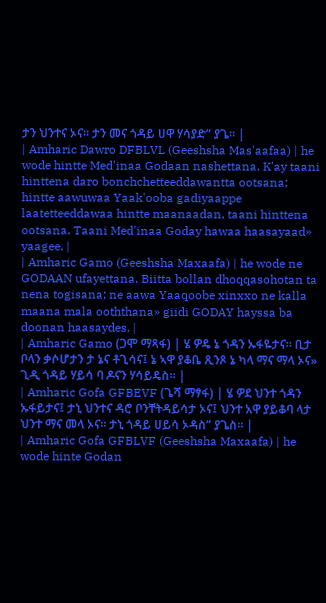ታን ህንተና ኦና። ታን መና ጎዳይ ሀዋ ሃሳያድ” ያጌ። |
| Amharic Dawro DFBLVL (Geeshsha Mas'aafaa) | he wode hintte Med'inaa Godaan nashettana. K'ay taani hinttena daro bonchchetteeddawantta ootsana; hintte aawuwaa Yaak'ooba gadiyaappe laatetteeddawaa hintte maanaadan, taani hinttena ootsana. Taani Med'inaa Goday hawaa haasayaad» yaagee. |
| Amharic Gamo (Geeshsha Maxaafa) | he wode ne GODAAN ufayettana. Biitta bollan dhoqqasohotan ta nena togisana; ne aawa Yaaqoobe xinxxo ne kalla maana mala ooththana» giidi GODAY hayssa ba doonan haasaydes. |
| Amharic Gamo (ጋሞ ማጻፋ) | ሄ ዎዴ ኔ ጎዳን ኡፋዬታና። ቢታ ቦላን ቃሶሆታን ታ ኔና ቶጊሳና፤ ኔ ኣዋ ያቆቤ ጺንጾ ኔ ካላ ማና ማላ ኦና» ጊዲ ጎዳይ ሃይሳ ባ ዶናን ሃሳይዴስ። |
| Amharic Gofa GFBEVF (ጌሻ ማፃፋ) | ሄ ዎደ ህንተ ጎዳን ኡፋይታና፤ ታኒ ህንተና ዳሮ ቦንቸትዳይሳታ ኦና፤ ህንተ አዋ ያይቆባ ላታ ህንተ ማና መላ ኦና። ታኒ ጎዳይ ሀይሳ ኦዳስ” ያጌስ። |
| Amharic Gofa GFBLVF (Geeshsha Maxaafa) | he wode hinte Godan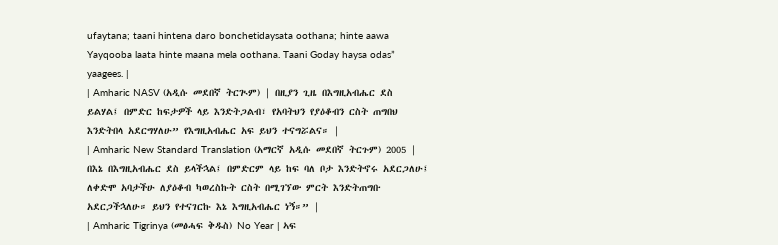ufaytana; taani hintena daro bonchetidaysata oothana; hinte aawa Yayqooba laata hinte maana mela oothana. Taani Goday haysa odas” yaagees. |
| Amharic NASV (አዲሱ መደበኛ ትርጒም) | በዚያን ጊዜ በእግዚአብሔር ደስ ይልሃል፤ በምድር ከፍታዎች ላይ እንድትጋልብ፣ የአባትህን የያዕቆብን ርስት ጠግበህ እንድትበላ አደርግሃለሁ” የእግዚአብሔር አፍ ይህን ተናግሯልና። |
| Amharic New Standard Translation (አማርኛ አዲሱ መደበኛ ትርጉም) 2005 | በእኔ በእግዚአብሔር ደስ ይላችኋል፤ በምድርም ላይ ከፍ ባለ ቦታ እንድትኖሩ አደርጋለሁ፤ ለቀድሞ አባታችሁ ለያዕቆብ ካወረስኩት ርስት በሚገኘው ምርት እንድትጠግቡ አደርጋችኋለሁ። ይህን የተናገርኩ እኔ እግዚአብሔር ነኝ።” |
| Amharic Tigrinya (መፅሓፍ ቅዱስ) No Year | ኣፍ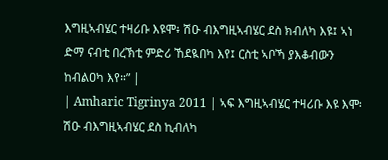እግዚኣብሄር ተዛሪቡ እዩሞ፥ ሽዑ ብእግዚኣብሄር ደስ ክብለካ እዩ፤ ኣነ ድማ ናብቲ በረኽቲ ምድሪ ኸደዪበካ እየ፤ ርስቲ ኣቦኻ ያእቆብውን ከብልዐካ እየ።” |
| Amharic Tigrinya 2011 | ኣፍ እግዚኣብሄር ተዛሪቡ እዩ እሞ፡ ሽዑ ብእግዚኣብሄር ደስ ኪብለካ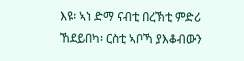እዩ፡ ኣነ ድማ ናብቲ በረኽቲ ምድሪ ኸደይበካ፡ ርስቲ ኣቦኻ ያእቆብውን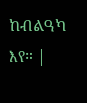ከብልዓካ እየ። |